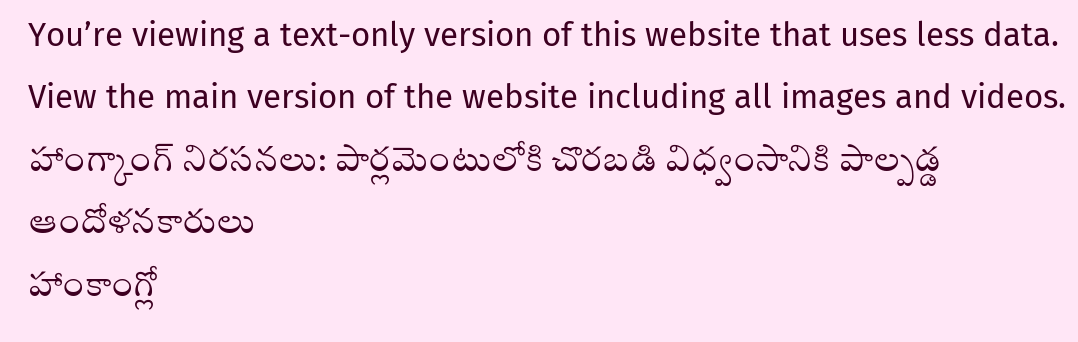You’re viewing a text-only version of this website that uses less data. View the main version of the website including all images and videos.
హాంగ్కాంగ్ నిరసనలు: పార్లమెంటులోకి చొరబడి విధ్వంసానికి పాల్పడ్డ ఆందోళనకారులు
హాంకాంగ్లో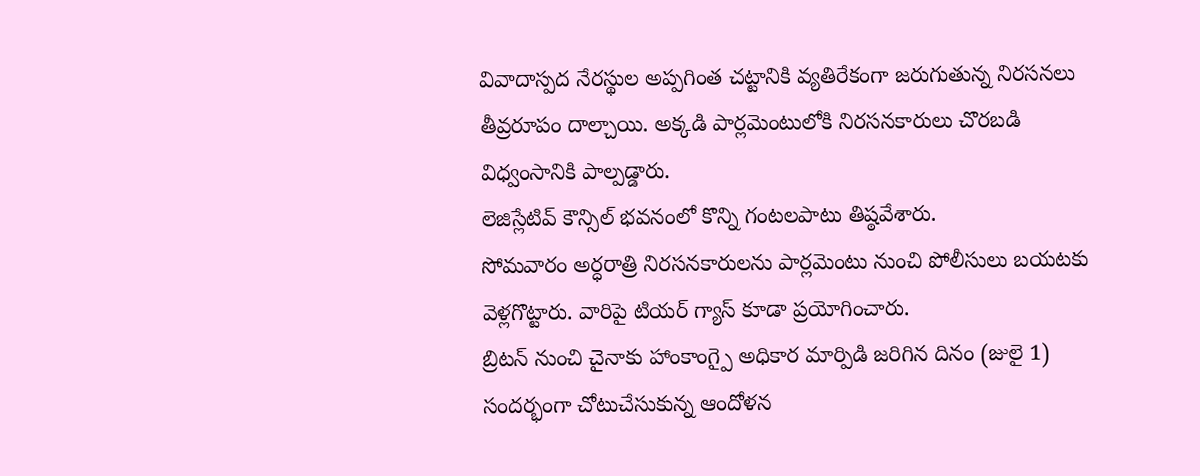వివాదాస్పద నేరస్థుల అప్పగింత చట్టానికి వ్యతిరేకంగా జరుగుతున్న నిరసనలు తీవ్రరూపం దాల్చాయి. అక్కడి పార్లమెంటులోకి నిరసనకారులు చొరబడి విధ్వంసానికి పాల్పడ్డారు.
లెజిస్లేటివ్ కౌన్సిల్ భవనంలో కొన్ని గంటలపాటు తిష్ఠవేశారు.
సోమవారం అర్ధరాత్రి నిరసనకారులను పార్లమెంటు నుంచి పోలీసులు బయటకు వెళ్లగొట్టారు. వారిపై టియర్ గ్యాస్ కూడా ప్రయోగించారు.
బ్రిటన్ నుంచి చైనాకు హాంకాంగ్పై అధికార మార్పిడి జరిగిన దినం (జులై 1) సందర్భంగా చోటుచేసుకున్న ఆందోళన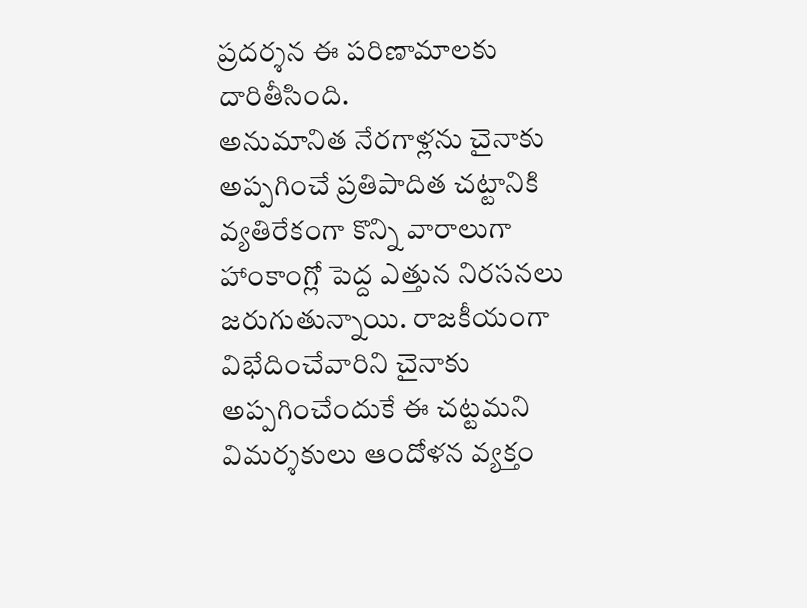ప్రదర్శన ఈ పరిణామాలకు దారితీసింది.
అనుమానిత నేరగాళ్లను చైనాకు అప్పగించే ప్రతిపాదిత చట్టానికి వ్యతిరేకంగా కొన్ని వారాలుగా హాంకాంగ్లో పెద్ద ఎత్తున నిరసనలు జరుగుతున్నాయి. రాజకీయంగా విభేదించేవారిని చైనాకు అప్పగించేందుకే ఈ చట్టమని విమర్శకులు ఆందోళన వ్యక్తం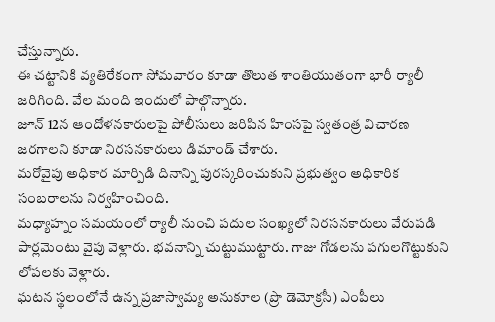చేస్తున్నారు.
ఈ చట్టానికి వ్యతిరేకంగా సోమవారం కూడా తొలుత శాంతియుతంగా భారీ ర్యాలీ జరిగింది. వేల మంది ఇందులో పాల్గొన్నారు.
జూన్ 12న ఆందోళనకారులపై పోలీసులు జరిపిన హింసపై స్వతంత్ర విచారణ జరగాలని కూడా నిరసనకారులు డిమాండ్ చేశారు.
మరోవైపు అధికార మార్పిడి దినాన్ని పురస్కరించుకుని ప్రభుత్వం అధికారిక సంబరాలను నిర్వహించింది.
మధ్యాహ్నం సమయంలో ర్యాలీ నుంచి పదుల సంఖ్యలో నిరసనకారులు వేరుపడి పార్లమెంటు వైపు వెళ్లారు. భవనాన్ని చుట్టుముట్టారు. గాజు గోడలను పగులగొట్టుకుని లోపలకు వెళ్లారు.
ఘటన స్థలంలోనే ఉన్న ప్రజాస్వామ్య అనుకూల (ప్రొ డెమోక్రసీ) ఎంపీలు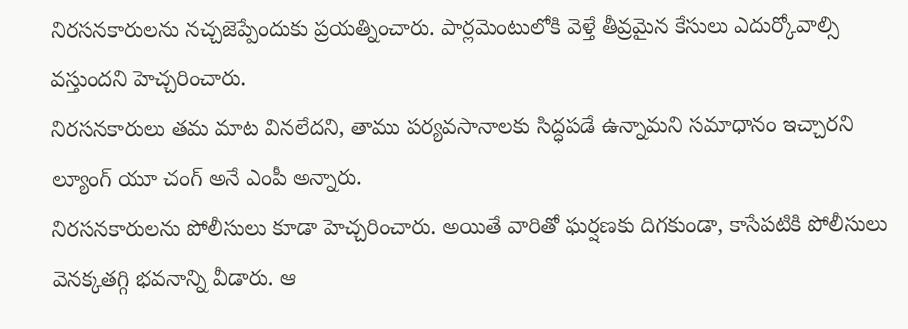నిరసనకారులను నచ్చజెప్పేందుకు ప్రయత్నించారు. పార్లమెంటులోకి వెళ్తే తీవ్రమైన కేసులు ఎదుర్కోవాల్సి వస్తుందని హెచ్చరించారు.
నిరసనకారులు తమ మాట వినలేదని, తాము పర్యవసానాలకు సిద్ధపడే ఉన్నామని సమాధానం ఇచ్చారని ల్యూంగ్ యూ చంగ్ అనే ఎంపీ అన్నారు.
నిరసనకారులను పోలీసులు కూడా హెచ్చరించారు. అయితే వారితో ఘర్షణకు దిగకుండా, కాసేపటికి పోలీసులు వెనక్కతగ్గి భవనాన్ని వీడారు. ఆ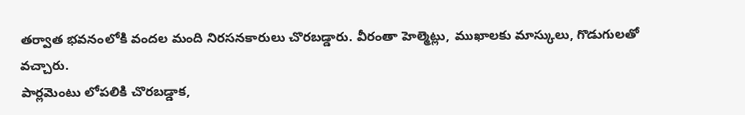తర్వాత భవనంలోకి వందల మంది నిరసనకారులు చొరబడ్డారు. వీరంతా హెల్మెట్లు, ముఖాలకు మాస్కులు, గొడుగులతో వచ్చారు.
పార్లమెంటు లోపలికి చొరబడ్డాక,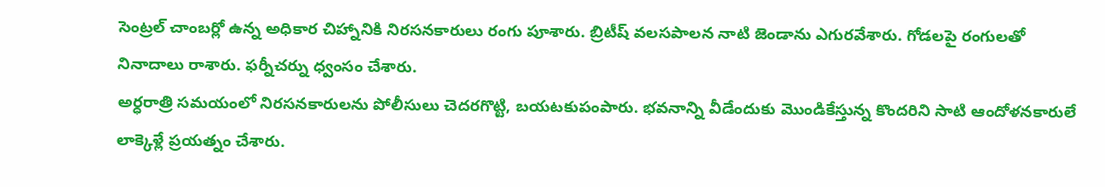సెంట్రల్ చాంబర్లో ఉన్న అధికార చిహ్నానికి నిరసనకారులు రంగు పూశారు. బ్రిటీష్ వలసపాలన నాటి జెండాను ఎగురవేశారు. గోడలపై రంగులతో నినాదాలు రాశారు. ఫర్నీచర్ను ధ్వంసం చేశారు.
అర్ధరాత్రి సమయంలో నిరసనకారులను పోలీసులు చెదరగొట్టి, బయటకుపంపారు. భవనాన్ని వీడేందుకు మొండికేస్తున్న కొందరిని సాటి ఆందోళనకారులే లాక్కెళ్లే ప్రయత్నం చేశారు.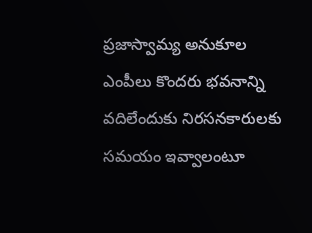ప్రజాస్వామ్య అనుకూల ఎంపీలు కొందరు భవనాన్ని వదిలేందుకు నిరసనకారులకు సమయం ఇవ్వాలంటూ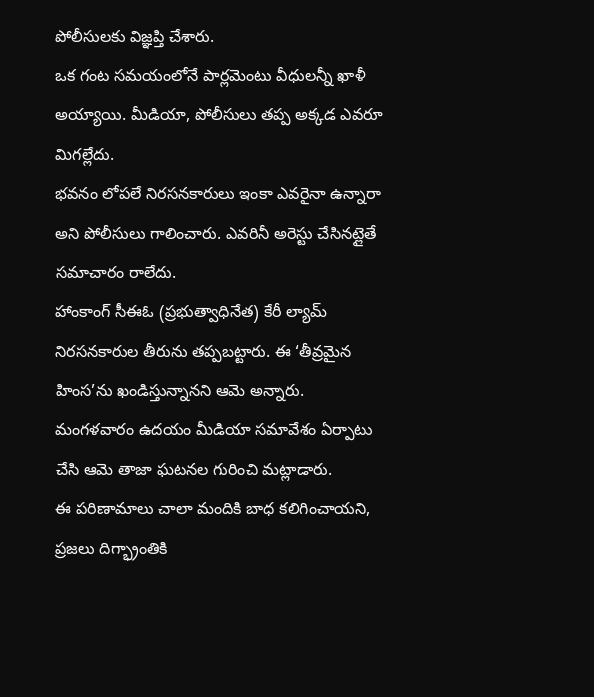పోలీసులకు విజ్ఞప్తి చేశారు.
ఒక గంట సమయంలోనే పార్లమెంటు వీధులన్నీ ఖాళీ అయ్యాయి. మీడియా, పోలీసులు తప్ప అక్కడ ఎవరూ మిగల్లేదు.
భవనం లోపలే నిరసనకారులు ఇంకా ఎవరైనా ఉన్నారా అని పోలీసులు గాలించారు. ఎవరినీ అరెస్టు చేసినట్లైతే సమాచారం రాలేదు.
హాంకాంగ్ సీఈఓ (ప్రభుత్వాధినేత) కేరీ ల్యామ్ నిరసనకారుల తీరును తప్పబట్టారు. ఈ ‘తీవ్రమైన హింస’ను ఖండిస్తున్నానని ఆమె అన్నారు.
మంగళవారం ఉదయం మీడియా సమావేశం ఏర్పాటు చేసి ఆమె తాజా ఘటనల గురించి మట్లాడారు.
ఈ పరిణామాలు చాలా మందికి బాధ కలిగించాయని, ప్రజలు దిగ్భ్రాంతికి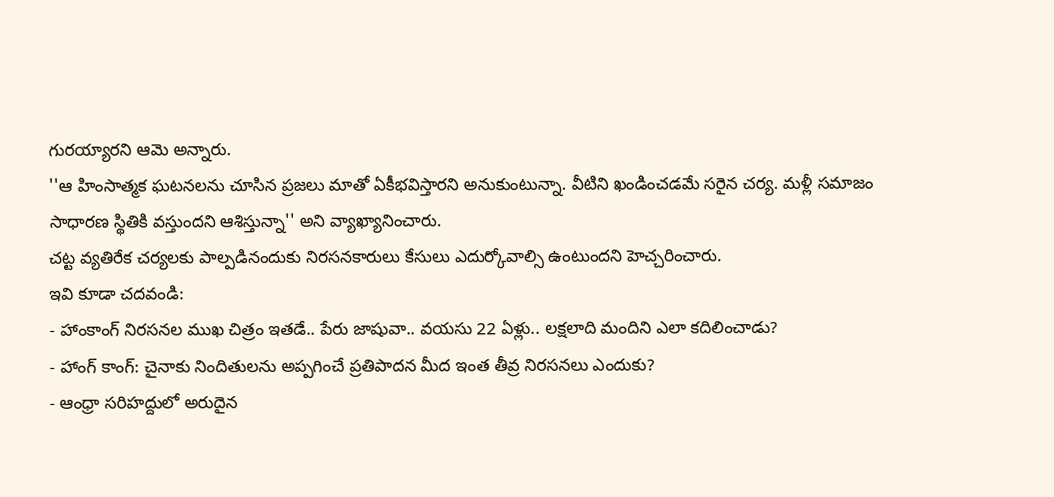గురయ్యారని ఆమె అన్నారు.
''ఆ హింసాత్మక ఘటనలను చూసిన ప్రజలు మాతో ఏకీభవిస్తారని అనుకుంటున్నా. వీటిని ఖండించడమే సరైన చర్య. మళ్లీ సమాజం సాధారణ స్థితికి వస్తుందని ఆశిస్తున్నా'' అని వ్యాఖ్యానించారు.
చట్ట వ్యతిరేక చర్యలకు పాల్పడినందుకు నిరసనకారులు కేసులు ఎదుర్కోవాల్సి ఉంటుందని హెచ్చరించారు.
ఇవి కూడా చదవండి:
- హాంకాంగ్ నిరసనల ముఖ చిత్రం ఇతడే.. పేరు జాషువా.. వయసు 22 ఏళ్లు.. లక్షలాది మందిని ఎలా కదిలించాడు?
- హాంగ్ కాంగ్: చైనాకు నిందితులను అప్పగించే ప్రతిపాదన మీద ఇంత తీవ్ర నిరసనలు ఎందుకు?
- ఆంధ్రా సరిహద్దులో అరుదైన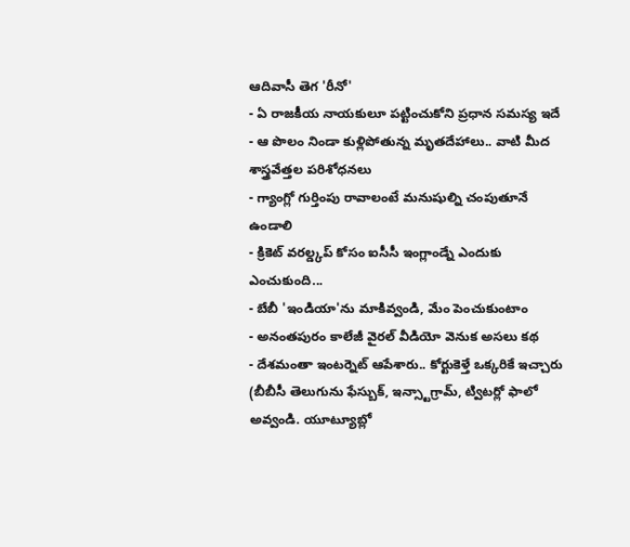ఆదివాసీ తెగ 'రీనో'
- ఏ రాజకీయ నాయకులూ పట్టించుకోని ప్రధాన సమస్య ఇదే
- ఆ పొలం నిండా కుళ్లిపోతున్న మృతదేహాలు.. వాటి మీద శాస్త్రవేత్తల పరిశోధనలు
- గ్యాంగ్లో గుర్తింపు రావాలంటే మనుషుల్ని చంపుతూనే ఉండాలి
- క్రికెట్ వరల్డ్కప్ కోసం ఐసీసీ ఇంగ్లాండ్నే ఎందుకు ఎంచుకుంది...
- బేబీ 'ఇండియా'ను మాకివ్వండి, మేం పెంచుకుంటాం
- అనంతపురం కాలేజీ వైరల్ వీడియో వెనుక అసలు కథ
- దేశమంతా ఇంటర్నెట్ ఆపేశారు.. కోర్టుకెళ్తే ఒక్కరికే ఇచ్చారు
(బీబీసీ తెలుగును ఫేస్బుక్, ఇన్స్టాగ్రామ్, ట్విటర్లో ఫాలో అవ్వండి. యూట్యూబ్లో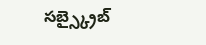సబ్స్క్రైబ్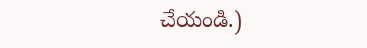చేయండి.)